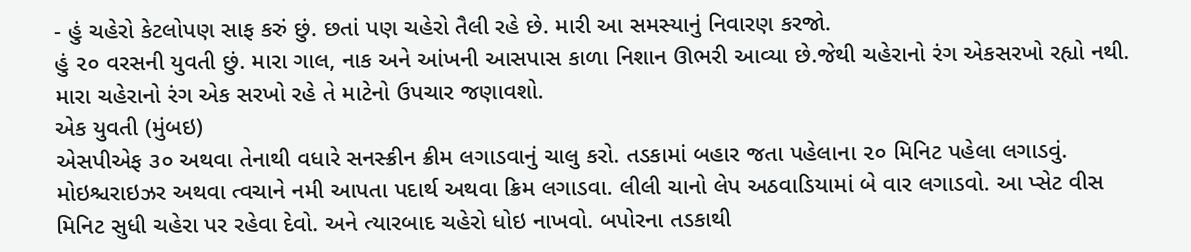- હું ચહેરો કેટલોપણ સાફ કરું છું. છતાં પણ ચહેરો તૈલી રહે છે. મારી આ સમસ્યાનું નિવારણ કરજો.
હું ૨૦ વરસની યુવતી છું. મારા ગાલ, નાક અને આંખની આસપાસ કાળા નિશાન ઊભરી આવ્યા છે.જેથી ચહેરાનો રંગ એકસરખો રહ્યો નથી. મારા ચહેરાનો રંગ એક સરખો રહે તે માટેનો ઉપચાર જણાવશો.
એક યુવતી (મુંબઇ)
એસપીએફ ૩૦ અથવા તેનાથી વધારે સનસ્ક્રીન ક્રીમ લગાડવાનું ચાલુ કરો. તડકામાં બહાર જતા પહેલાના ૨૦ મિનિટ પહેલા લગાડવું. મોઇશ્ચરાઇઝર અથવા ત્વચાને નમી આપતા પદાર્થ અથવા ક્રિમ લગાડવા. લીલી ચાનો લેપ અઠવાડિયામાં બે વાર લગાડવો. આ પ્સેટ વીસ મિનિટ સુધી ચહેરા પર રહેવા દેવો. અને ત્યારબાદ ચહેરો ધોઇ નાખવો. બપોરના તડકાથી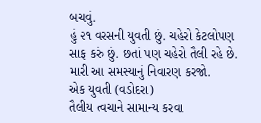બચવું.
હું ૨૧ વરસની યુવતી છું. ચહેરો કેટલોપણ સાફ કરું છું. છતાં પણ ચહેરો તૈલી રહે છે. મારી આ સમસ્યાનું નિવારણ કરજો.
એક યુવતી (વડોદરા)
તૈલીય ત્વચાને સામાન્ય કરવા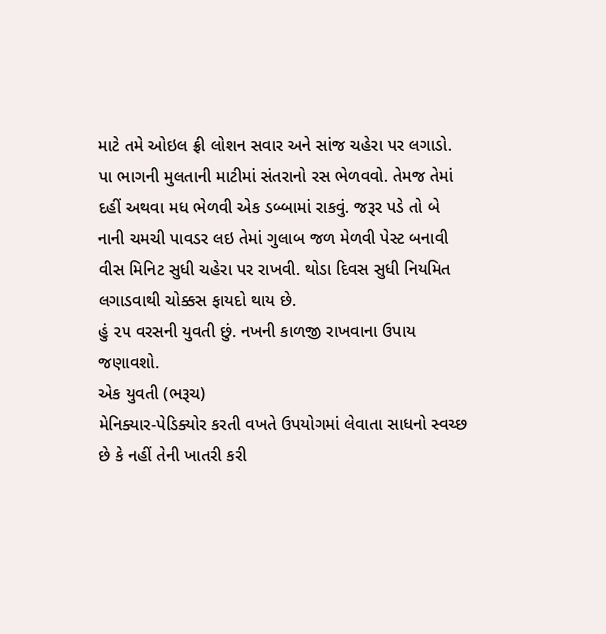માટે તમે ઓઇલ ફ્રી લોશન સવાર અને સાંજ ચહેરા પર લગાડો.
પા ભાગની મુલતાની માટીમાં સંતરાનો રસ ભેળવવો. તેમજ તેમાં દહીં અથવા મધ ભેળવી એક ડબ્બામાં રાકવું. જરૂર પડે તો બે નાની ચમચી પાવડર લઇ તેમાં ગુલાબ જળ મેળવી પેસ્ટ બનાવી વીસ મિનિટ સુધી ચહેરા પર રાખવી. થોડા દિવસ સુધી નિયમિત લગાડવાથી ચોક્કસ ફાયદો થાય છે.
હું ૨૫ વરસની યુવતી છું. નખની કાળજી રાખવાના ઉપાય જણાવશો.
એક યુવતી (ભરૂચ)
મેનિક્યાર-પેડિક્યોર કરતી વખતે ઉપયોગમાં લેવાતા સાધનો સ્વચ્છ છે કે નહીં તેની ખાતરી કરી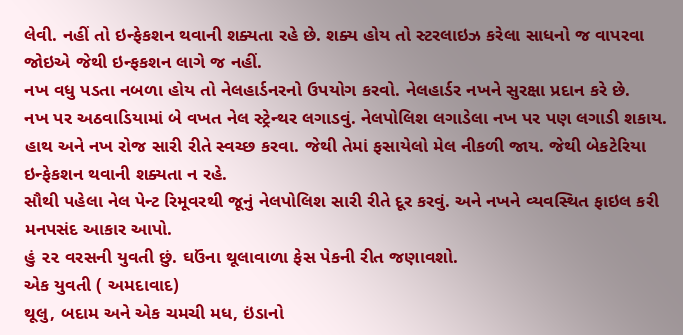લેવી. નહીં તો ઇન્ફેકશન થવાની શક્યતા રહે છે. શક્ય હોય તો સ્ટરલાઇઝ કરેલા સાધનો જ વાપરવા જોઇએ જેથી ઇન્ફકશન લાગે જ નહીં.
નખ વધુ પડતા નબળા હોય તો નેલહાર્ડનરનો ઉપયોગ કરવો. નેલહાર્ડર નખને સુરક્ષા પ્રદાન કરે છે.
નખ પર અઠવાડિયામાં બે વખત નેલ સ્ટ્રેન્થર લગાડવું. નેલપોલિશ લગાડેલા નખ પર પણ લગાડી શકાય.
હાથ અને નખ રોજ સારી રીતે સ્વચ્છ કરવા. જેથી તેમાં ફસાયેલો મેલ નીકળી જાય. જેથી બેકટેરિયા ઇન્ફેકશન થવાની શક્યતા ન રહે.
સૌથી પહેલા નેલ પેન્ટ રિમૂવરથી જૂનું નેલપોલિશ સારી રીતે દૂર કરવું. અને નખને વ્યવસ્થિત ફાઇલ કરી મનપસંદ આકાર આપો.
હું ૨૨ વરસની યુવતી છું. ઘઉંના થૂલાવાળા ફેસ પેકની રીત જણાવશો.
એક યુવતી ( અમદાવાદ)
થૂલુ, બદામ અને એક ચમચી મધ, ઇંડાનો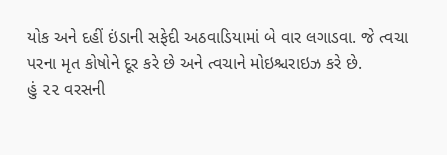યોક અને દહીં ઇંડાની સફેદી અઠવાડિયામાં બે વાર લગાડવા. જે ત્વચા પરના મૃત કોષોને દૂર કરે છે અને ત્વચાને મોઇશ્ચરાઇઝ કરે છે.
હું ૨૨ વરસની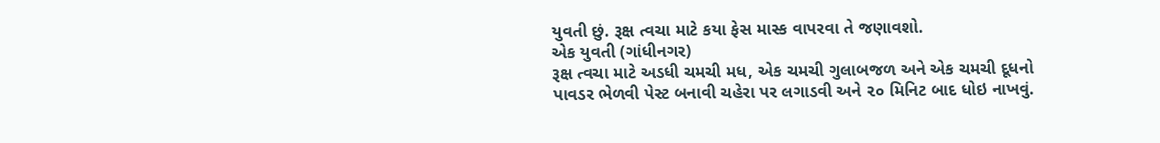યુવતી છું. રૂક્ષ ત્વચા માટે કયા ફેસ માસ્ક વાપરવા તે જણાવશો.
એક યુવતી (ગાંધીનગર)
રૂક્ષ ત્વચા માટે અડધી ચમચી મધ, એક ચમચી ગુલાબજળ અને એક ચમચી દૂધનો પાવડર ભેળવી પેસ્ટ બનાવી ચહેરા પર લગાડવી અને ૨૦ મિનિટ બાદ ધોઇ નાખવું.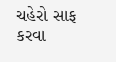ચહેરો સાફ કરવા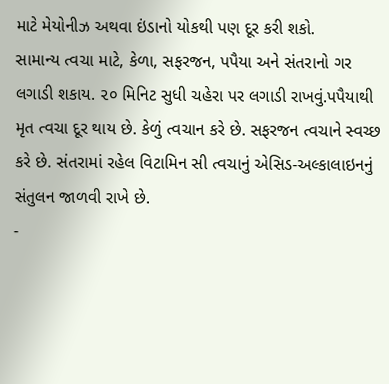માટે મેયોનીઝ અથવા ઇંડાનો યોકથી પણ દૂર કરી શકો.
સામાન્ય ત્વચા માટે, કેળા, સફરજન, પપૈયા અને સંતરાનો ગર લગાડી શકાય. ૨૦ મિનિટ સુધી ચહેરા પર લગાડી રાખવું.પપૈયાથી મૃત ત્વચા દૂર થાય છે. કેળું ત્વચાન કરે છે. સફરજન ત્વચાને સ્વચ્છ કરે છે. સંતરામાં રહેલ વિટામિન સી ત્વચાનું એસિડ-અલ્કાલાઇનનું સંતુલન જાળવી રાખે છે.
-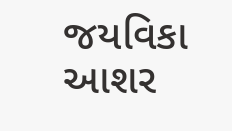જયવિકા આશર